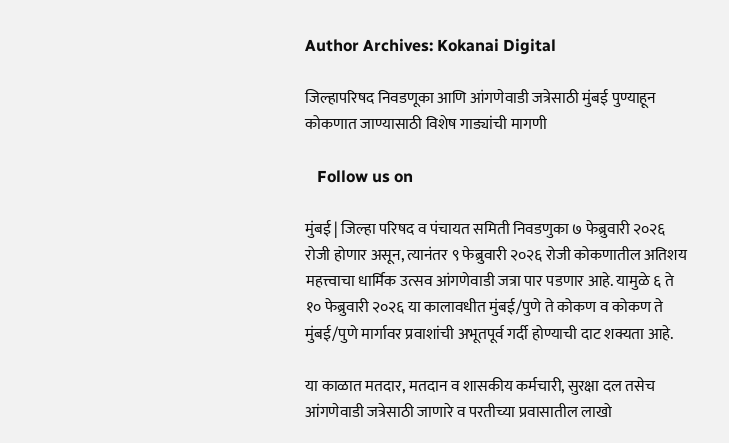Author Archives: Kokanai Digital

जिल्हापरिषद निवडणूका आणि आंगणेवाडी जत्रेसाठी मुंबई पुण्याहून कोकणात जाण्यासाठी विशेष गाड्यांची मागणी

   Follow us on

मुंबई | जिल्हा परिषद व पंचायत समिती निवडणुका ७ फेब्रुवारी २०२६ रोजी होणार असून, त्यानंतर ९ फेब्रुवारी २०२६ रोजी कोकणातील अतिशय महत्त्वाचा धार्मिक उत्सव आंगणेवाडी जत्रा पार पडणार आहे. यामुळे ६ ते १० फेब्रुवारी २०२६ या कालावधीत मुंबई/पुणे ते कोकण व कोकण ते मुंबई/पुणे मार्गावर प्रवाशांची अभूतपूर्व गर्दी होण्याची दाट शक्यता आहे.

या काळात मतदार, मतदान व शासकीय कर्मचारी, सुरक्षा दल तसेच आंगणेवाडी जत्रेसाठी जाणारे व परतीच्या प्रवासातील लाखो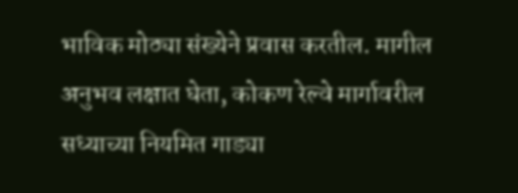भाविक मोठ्या संख्येने प्रवास करतील. मागील अनुभव लक्षात घेता, कोकण रेल्वे मार्गावरील सध्याच्या नियमित गाड्या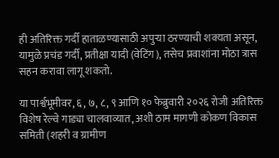ही अतिरिक्त गर्दी हाताळण्यासाठी अपुऱ्या ठरण्याची शक्यता असून, यामुळे प्रचंड गर्दी, प्रतीक्षा यादी (वेटिंग), तसेच प्रवाशांना मोठा त्रास सहन करावा लागू शकतो.

या पार्श्वभूमीवर, ६, ७, ८, ९ आणि १० फेब्रुवारी २०२६ रोजी अतिरिक्त विशेष रेल्वे गाड्या चालवाव्यात, अशी ठाम मागणी कोकण विकास समिती (शहरी व ग्रामीण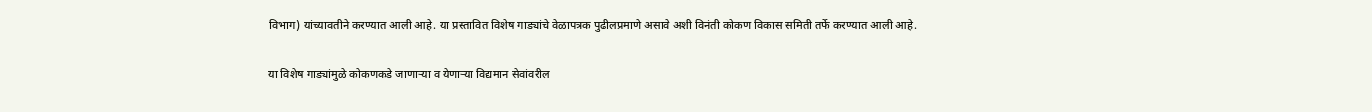विभाग) यांच्यावतीने करण्यात आली आहे. या प्रस्तावित विशेष गाड्यांचे वेळापत्रक पुढीलप्रमाणे असावे अशी विनंती कोकण विकास समिती तर्फे करण्यात आली आहे.

या विशेष गाड्यांमुळे कोकणकडे जाणाऱ्या व येणाऱ्या विद्यमान सेवांवरील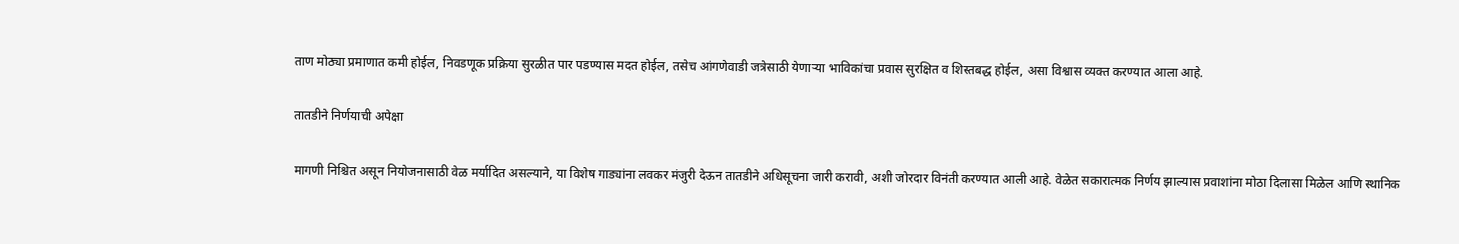ताण मोठ्या प्रमाणात कमी होईल, निवडणूक प्रक्रिया सुरळीत पार पडण्यास मदत होईल, तसेच आंगणेवाडी जत्रेसाठी येणाऱ्या भाविकांचा प्रवास सुरक्षित व शिस्तबद्ध होईल, असा विश्वास व्यक्त करण्यात आला आहे.

तातडीने निर्णयाची अपेक्षा

मागणी निश्चित असून नियोजनासाठी वेळ मर्यादित असल्याने, या विशेष गाड्यांना लवकर मंजुरी देऊन तातडीने अधिसूचना जारी करावी, अशी जोरदार विनंती करण्यात आली आहे. वेळेत सकारात्मक निर्णय झाल्यास प्रवाशांना मोठा दिलासा मिळेल आणि स्थानिक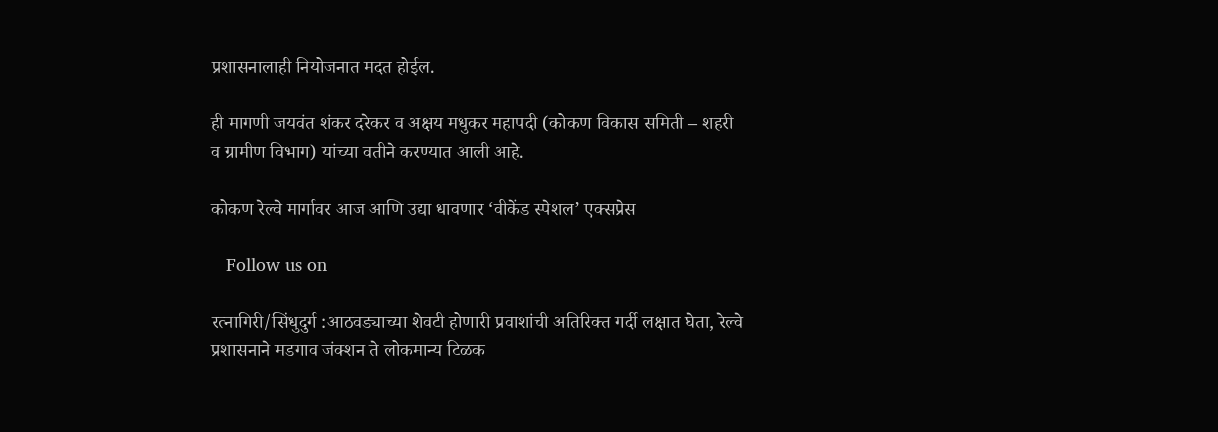प्रशासनालाही नियोजनात मदत होईल.

ही मागणी जयवंत शंकर दरेकर व अक्षय मधुकर महापदी (कोकण विकास समिती – शहरी व ग्रामीण विभाग) यांच्या वतीने करण्यात आली आहे.

कोकण रेल्वे मार्गावर आज आणि उद्या धावणार ‘वीकेंड स्पेशल’ एक्सप्रेस

   Follow us on

रत्नागिरी/सिंधुदुर्ग :आठवड्याच्या शेवटी होणारी प्रवाशांची अतिरिक्त गर्दी लक्षात घेता, रेल्वे प्रशासनाने मडगाव जंक्शन ते लोकमान्य टिळक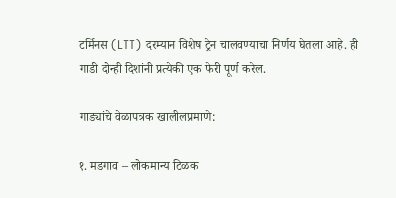टर्मिनस (LTT) दरम्यान विशेष ट्रेन चालवण्याचा निर्णय घेतला आहे. ही गाडी दोन्ही दिशांनी प्रत्येकी एक फेरी पूर्ण करेल.

गाड्यांचे वेळापत्रक खालीलप्रमाणे:

१. मडगाव – लोकमान्य टिळक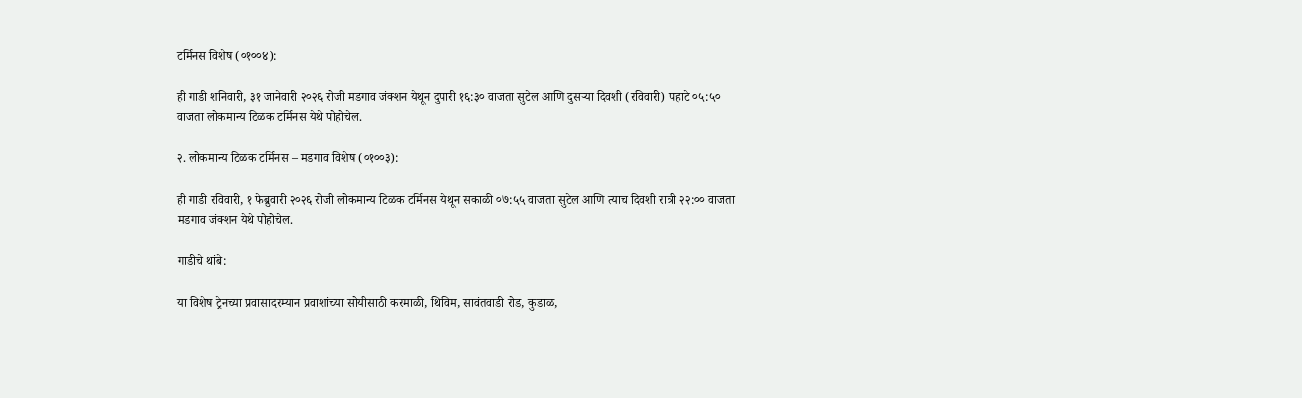टर्मिनस विशेष (०१००४):

ही गाडी शनिवारी, ३१ जानेवारी २०२६ रोजी मडगाव जंक्शन येथून दुपारी १६:३० वाजता सुटेल आणि दुसऱ्या दिवशी (रविवारी) पहाटे ०५:५० वाजता लोकमान्य टिळक टर्मिनस येथे पोहोचेल.

२. लोकमान्य टिळक टर्मिनस – मडगाव विशेष (०१००३):

ही गाडी रविवारी, १ फेब्रुवारी २०२६ रोजी लोकमान्य टिळक टर्मिनस येथून सकाळी ०७:५५ वाजता सुटेल आणि त्याच दिवशी रात्री २२:०० वाजता मडगाव जंक्शन येथे पोहोचेल.

गाडीचे थांबे:

या विशेष ट्रेनच्या प्रवासादरम्यान प्रवाशांच्या सोयीसाठी करमाळी, थिविम, सावंतवाडी रोड, कुडाळ,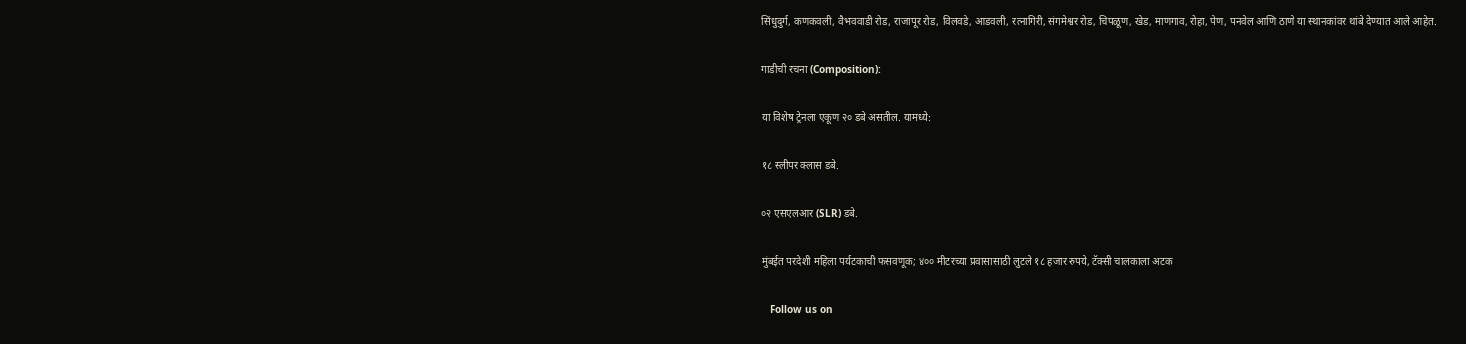सिंधुदुर्ग, कणकवली, वैभववाडी रोड, राजापूर रोड, विलवडे, आडवली, रत्नागिरी, संगमेश्वर रोड, चिपळूण, खेड, माणगाव, रोहा, पेण, पनवेल आणि ठाणे या स्थानकांवर थांबे देण्यात आले आहेत.

गाडीची रचना (Composition):

या विशेष ट्रेनला एकूण २० डबे असतील. यामध्ये:

१८ स्लीपर क्लास डबे.

०२ एसएलआर (SLR) डबे.

मुंबईत परदेशी महिला पर्यटकाची फसवणूक; ४०० मीटरच्या प्रवासासाठी लुटले १८ हजार रुपये, टॅक्सी चालकाला अटक

   Follow us on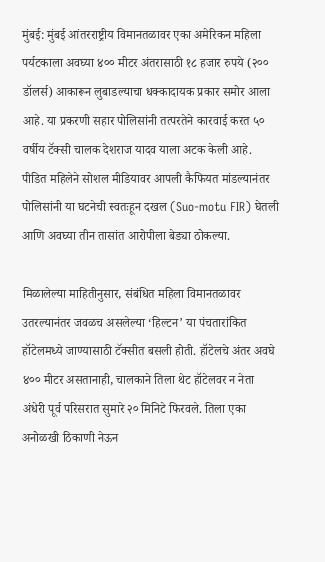मुंबई: मुंबई आंतरराष्ट्रीय विमानतळावर एका अमेरिकन महिला पर्यटकाला अवघ्या ४०० मीटर अंतरासाठी १८ हजार रुपये (२०० डॉलर्स) आकारून लुबाडल्याचा धक्कादायक प्रकार समोर आला आहे. या प्रकरणी सहार पोलिसांनी तत्परतेने कारवाई करत ५० वर्षीय टॅक्सी चालक देशराज यादव याला अटक केली आहे. पीडित महिलेने सोशल मीडियावर आपली कैफियत मांडल्यानंतर पोलिसांनी या घटनेची स्वतःहून दखल (Suo-motu FIR) घेतली आणि अवघ्या तीन तासांत आरोपीला बेड्या ठोकल्या.

मिळालेल्या माहितीनुसार, संबंधित महिला विमानतळावर उतरल्यानंतर जवळच असलेल्या ‘हिल्टन’ या पंचतारांकित हॉटेलमध्ये जाण्यासाठी टॅक्सीत बसली होती. हॉटेलचे अंतर अवघे ४०० मीटर असतानाही, चालकाने तिला थेट हॉटेलवर न नेता अंधेरी पूर्व परिसरात सुमारे २० मिनिटे फिरवले. तिला एका अनोळखी ठिकाणी नेऊन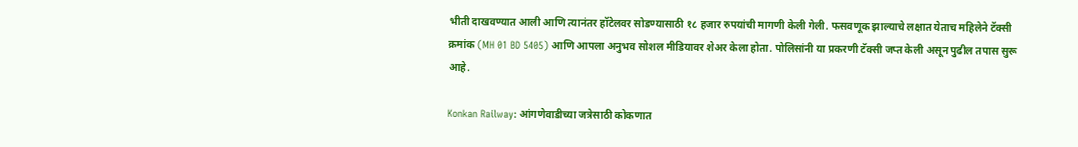भीती दाखवण्यात आली आणि त्यानंतर हॉटेलवर सोडण्यासाठी १८ हजार रुपयांची मागणी केली गेली. फसवणूक झाल्याचे लक्षात येताच महिलेने टॅक्सी क्रमांक (MH 01 BD 5405) आणि आपला अनुभव सोशल मीडियावर शेअर केला होता. पोलिसांनी या प्रकरणी टॅक्सी जप्त केली असून पुढील तपास सुरू आहे.

Konkan Railway: आंगणेवाडीच्या जत्रेसाठी कोकणात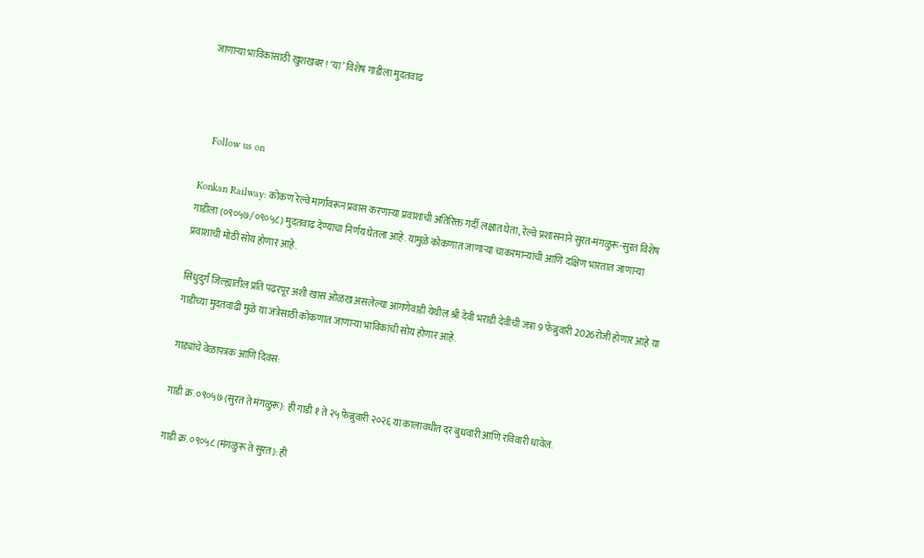जाणार्‍या भाविकांसाठी खुशखबर! ‘या’ विशेष गाडीला मुदतवाढ



   Follow us on

Konkan Railway: कोकण रेल्वे मार्गावरून प्रवास करणाऱ्या प्रवाशांची अतिरिक्त गर्दी लक्षात घेता, रेल्वे प्रशासनाने सुरत-मंगळुरू-सुरत विशेष गाडीला (०९०५७/०९०५८) मुदतवाढ देण्याचा निर्णय घेतला आहे. यामुळे कोकणात जाणाऱ्या चाकरमान्यांची आणि दक्षिण भारतात जाणाऱ्या प्रवाशांची मोठी सोय होणार आहे.

सिंधुदुर्ग जिल्ह्यातील प्रति पंढरपूर अशी खास ओळख असलेल्या आंगणेवाडी येथील श्री देवी भराडी देवीची जत्रा 9 फेब्रुवारी 2026रोजी होणार आहे या गाडीच्या मुदतवाढी मुळे या जत्रेसाठी कोकणात जाणार्‍या भाविकांची सोय होणार आहे.

गाड्यांचे वेळापत्रक आणि दिवस:

गाडी क्र. ०९०५७ (सुरत ते मंगळुरू): ही गाडी १ ते २५ फेब्रुवारी २०२६ या कालावधीत दर बुधवारी आणि रविवारी धावेल.

गाडी क्र. ०९०५८ (मंगळुरू ते सुरत): ही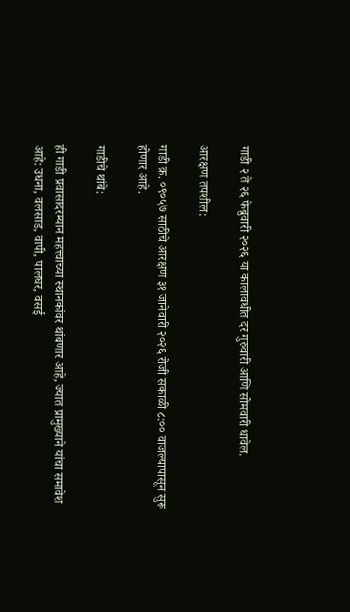गाडी २ ते २६ फेब्रुवारी २०२६ या कालावधीत दर गुरुवारी आणि सोमवारी धावेल.

आरक्षण तपशील:

गाडी क्र. ०९०५७ साठीचे आरक्षण ३१ जानेवारी २०२६ रोजी सकाळी ८:०० वाजल्यापासून सुरू होणार आहे.

गाडीचे थांबे:

ही गाडी प्रवासादरम्यान महत्त्वाच्या स्थानकांवर थांबणार आहे, ज्यात प्रामुख्याने यांचा समावेश आहे: उधना, वलसाड, वापी, पालघर, वसई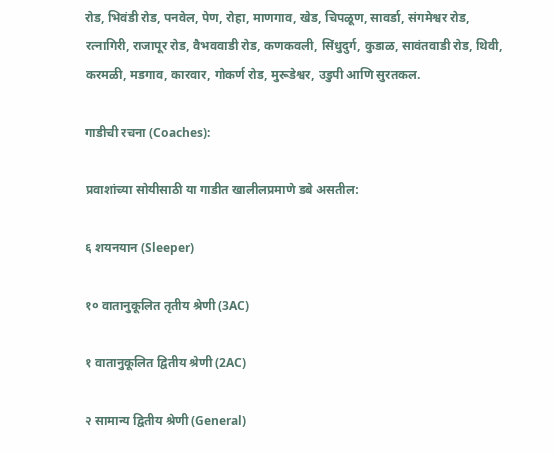रोड, भिवंडी रोड, पनवेल, पेण, रोहा, माणगाव, खेड, चिपळूण, सावर्डा, संगमेश्वर रोड, रत्नागिरी, राजापूर रोड, वैभववाडी रोड, कणकवली, सिंधुदुर्ग, कुडाळ, सावंतवाडी रोड, थिवी, करमळी, मडगाव, कारवार, गोकर्ण रोड, मुरूडेश्वर, उडुपी आणि सुरतकल.

गाडीची रचना (Coaches):

प्रवाशांच्या सोयीसाठी या गाडीत खालीलप्रमाणे डबे असतील:

६ शयनयान (Sleeper)

१० वातानुकूलित तृतीय श्रेणी (3AC)

१ वातानुकूलित द्वितीय श्रेणी (2AC)

२ सामान्य द्वितीय श्रेणी (General)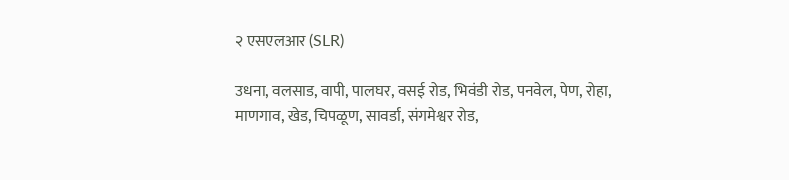२ एसएलआर (SLR)

उधना, वलसाड, वापी, पालघर, वसई रोड, भिवंडी रोड, पनवेल, पेण, रोहा, माणगाव, खेड, चिपळूण, सावर्डा, संगमेश्वर रोड,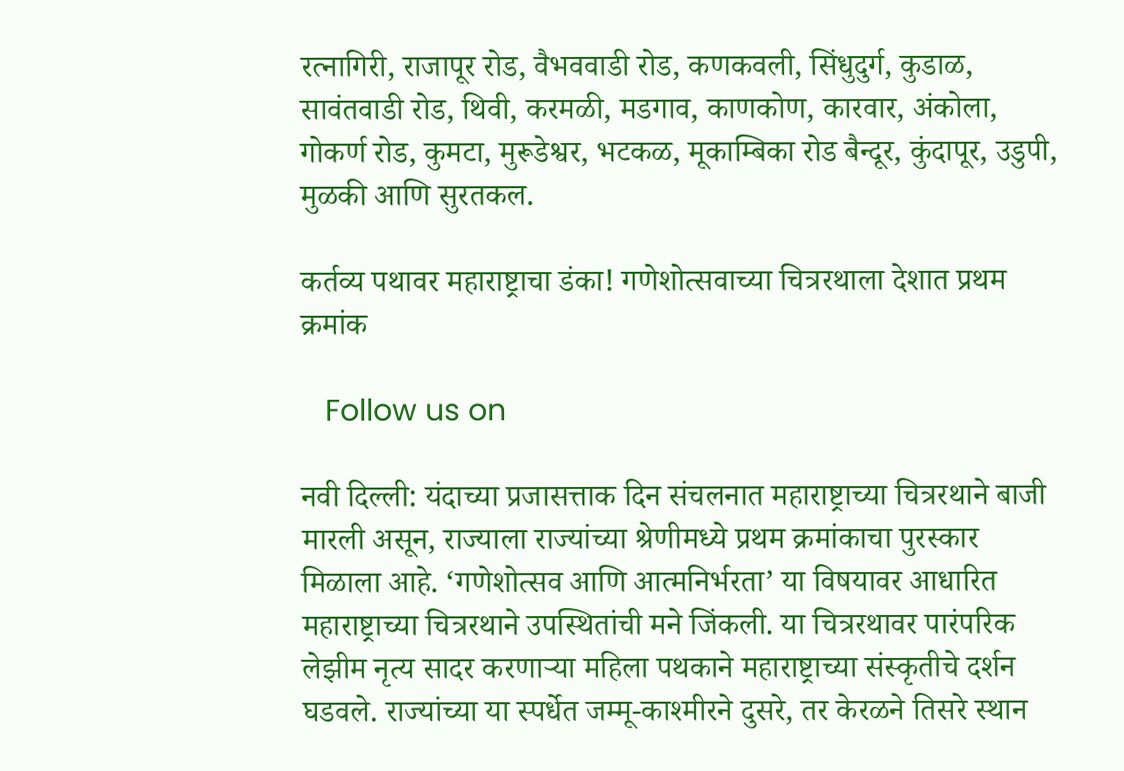रत्नागिरी, राजापूर रोड, वैभववाडी रोड, कणकवली, सिंधुदुर्ग, कुडाळ, सावंतवाडी रोड, थिवी, करमळी, मडगाव, काणकोण, कारवार, अंकोला, गोकर्ण रोड, कुमटा, मुरूडेश्वर, भटकळ, मूकाम्बिका रोड बैन्दूर, कुंदापूर, उडुपी, मुळकी आणि सुरतकल.

कर्तव्य पथावर महाराष्ट्राचा डंका! गणेशोत्सवाच्या चित्ररथाला देशात प्रथम क्रमांक

   Follow us on

नवी दिल्ली: यंदाच्या प्रजासत्ताक दिन संचलनात महाराष्ट्राच्या चित्ररथाने बाजी मारली असून, राज्याला राज्यांच्या श्रेणीमध्ये प्रथम क्रमांकाचा पुरस्कार मिळाला आहे. ‘गणेशोत्सव आणि आत्मनिर्भरता’ या विषयावर आधारित महाराष्ट्राच्या चित्ररथाने उपस्थितांची मने जिंकली. या चित्ररथावर पारंपरिक लेझीम नृत्य सादर करणाऱ्या महिला पथकाने महाराष्ट्राच्या संस्कृतीचे दर्शन घडवले. राज्यांच्या या स्पर्धेत जम्मू-काश्मीरने दुसरे, तर केरळने तिसरे स्थान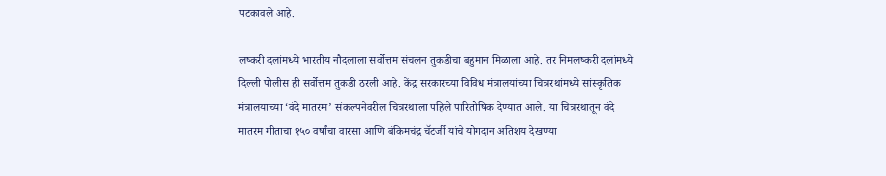पटकावले आहे.

लष्करी दलांमध्ये भारतीय नौदलाला सर्वोत्तम संचलन तुकडीचा बहुमान मिळाला आहे. तर निमलष्करी दलांमध्ये दिल्ली पोलीस ही सर्वोत्तम तुकडी ठरली आहे. केंद्र सरकारच्या विविध मंत्रालयांच्या चित्ररथांमध्ये सांस्कृतिक मंत्रालयाच्या ‘वंदे मातरम’ संकल्पनेवरील चित्ररथाला पहिले पारितोषिक देण्यात आले. या चित्ररथातून वंदे मातरम गीताचा १५० वर्षांचा वारसा आणि बंकिमचंद्र चॅटर्जी यांचे योगदान अतिशय देखण्या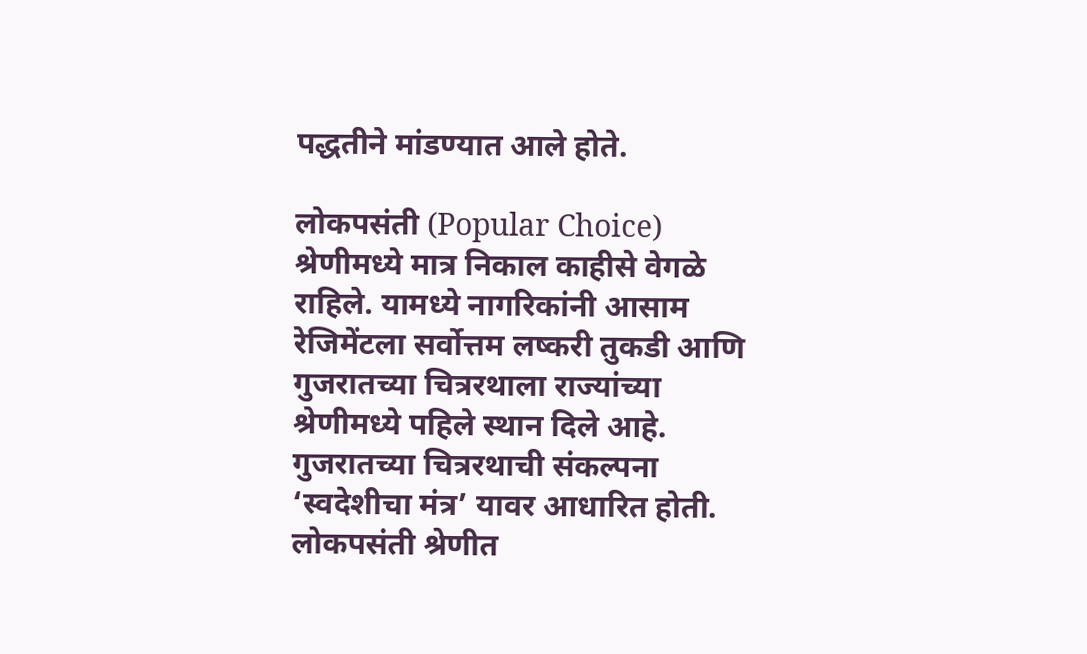पद्धतीने मांडण्यात आले होते.

लोकपसंती (Popular Choice) श्रेणीमध्ये मात्र निकाल काहीसे वेगळे राहिले. यामध्ये नागरिकांनी आसाम रेजिमेंटला सर्वोत्तम लष्करी तुकडी आणि गुजरातच्या चित्ररथाला राज्यांच्या श्रेणीमध्ये पहिले स्थान दिले आहे. गुजरातच्या चित्ररथाची संकल्पना ‘स्वदेशीचा मंत्र’ यावर आधारित होती. लोकपसंती श्रेणीत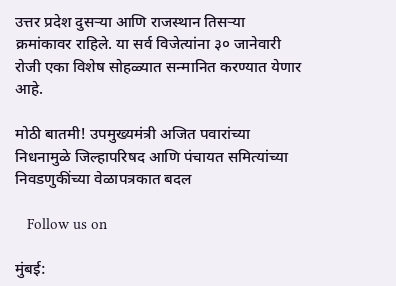उत्तर प्रदेश दुसऱ्या आणि राजस्थान तिसऱ्या क्रमांकावर राहिले. या सर्व विजेत्यांना ३० जानेवारी रोजी एका विशेष सोहळ्यात सन्मानित करण्यात येणार आहे.

मोठी बातमी! उपमुख्यमंत्री अजित पवारांच्या निधनामुळे जिल्हापरिषद आणि पंचायत समित्यांच्या निवडणुकींच्या वेळापत्रकात बदल

   Follow us on

मुंबई: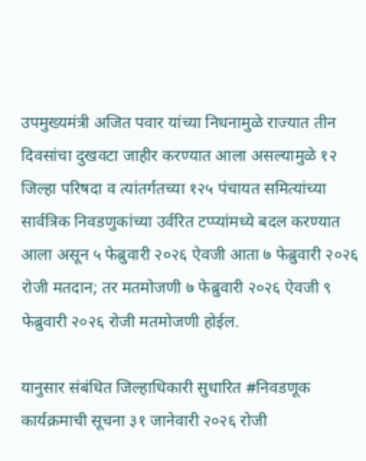उपमुख्यमंत्री अजित पवार यांच्या निधनामुळे राज्यात तीन दिवसांचा दुखवटा जाहीर करण्यात आला असल्यामुळे १२ जिल्हा परिषदा व त्यांतर्गतच्या १२५ पंचायत समित्यांच्या सार्वत्रिक निवडणुकांच्या उर्वरित टप्प्यांमध्ये बदल करण्यात आला असून ५ फेब्रुवारी २०२६ ऐवजी आता ७ फेब्रुवारी २०२६ रोजी मतदान; तर मतमोजणी ७ फेब्रुवारी २०२६ ऐवजी ९ फेब्रुवारी २०२६ रोजी मतमोजणी होईल.

यानुसार संबंधित जिल्हाधिकारी सुधारित #निवडणूक कार्यक्रमाची सूचना ३१ जानेवारी २०२६ रोजी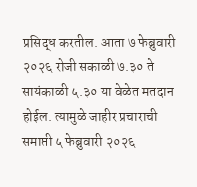प्रसिद्ध करतील. आता ७ फेब्रुवारी २०२६ रोजी सकाळी ७.३० ते सायंकाळी ५.३० या वेळेत मतदान होईल. त्यामुळे जाहीर प्रचाराची समाप्ती ५ फेब्रुवारी २०२६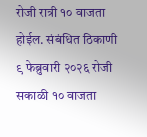रोजी रात्री १० वाजता होईल. संबंधित ठिकाणी ९ फेब्रुवारी २०२६ रोजी सकाळी १० वाजता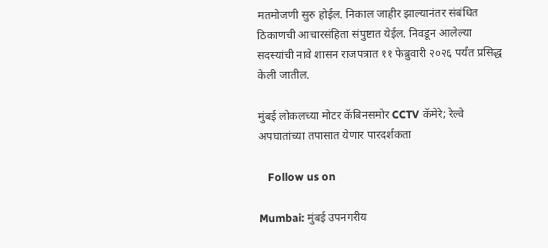मतमोजणी सुरु होईल. निकाल जाहीर झाल्यानंतर संबंधित ठिकाणची आचारसंहिता संपुष्टात येईल. निवडून आलेल्या सदस्यांची नावे शासन राजपत्रात ११ फेब्रुवारी २०२६ पर्यंत प्रसिद्ध केली जातील.

मुंबई लोकलच्या मोटर कॅबिनसमोर CCTV कॅमेरे; रेल्वे अपघातांच्या तपासात येणार पारदर्शकता

   Follow us on

Mumbai: मुंबई उपनगरीय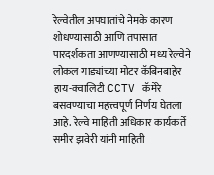रेल्वेतील अपघातांचे नेमके कारण शोधण्यासाठी आणि तपासात पारदर्शकता आणण्यासाठी मध्य रेल्वेने लोकल गाड्यांच्या मोटर कॅबिनबाहेर हाय-क्वालिटी CCTV कॅमेरे बसवण्याचा महत्त्वपूर्ण निर्णय घेतला आहे. रेल्वे माहिती अधिकार कार्यकर्ते समीर झवेरी यांनी माहिती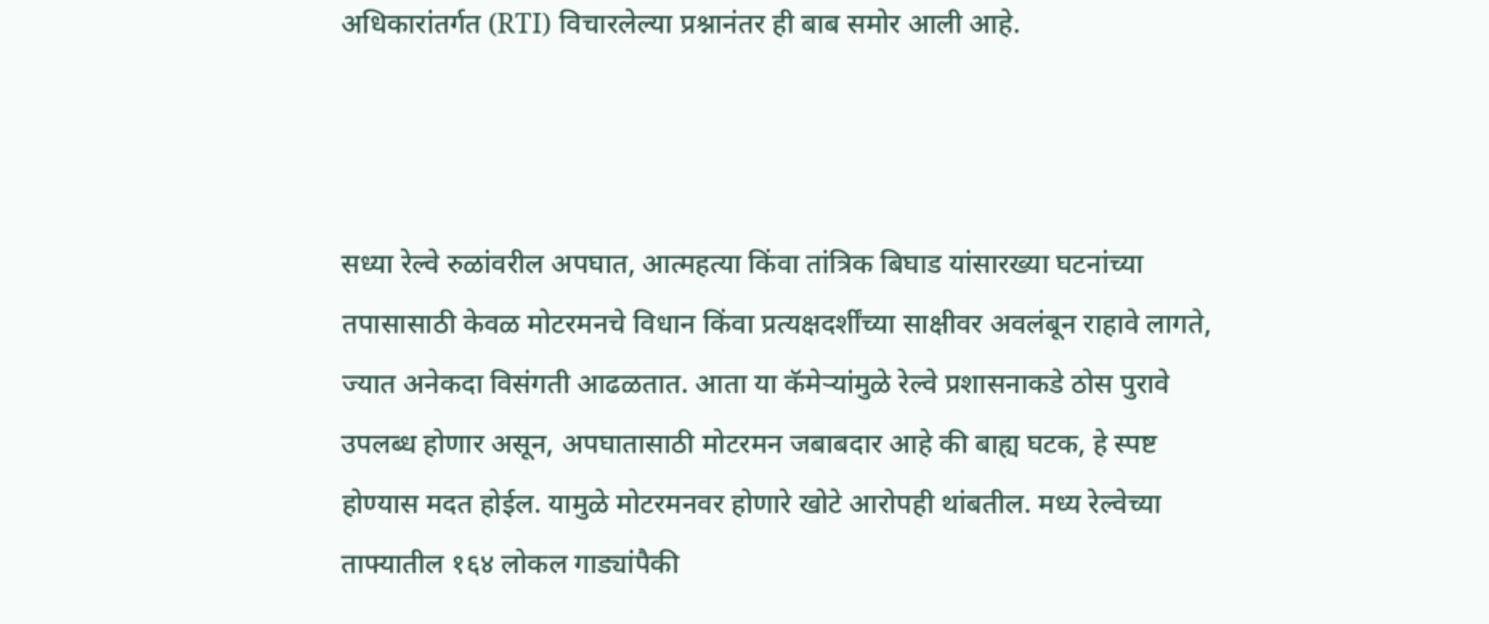अधिकारांतर्गत (RTI) विचारलेल्या प्रश्नानंतर ही बाब समोर आली आहे.



सध्या रेल्वे रुळांवरील अपघात, आत्महत्या किंवा तांत्रिक बिघाड यांसारख्या घटनांच्या तपासासाठी केवळ मोटरमनचे विधान किंवा प्रत्यक्षदर्शींच्या साक्षीवर अवलंबून राहावे लागते, ज्यात अनेकदा विसंगती आढळतात. आता या कॅमेऱ्यांमुळे रेल्वे प्रशासनाकडे ठोस पुरावे उपलब्ध होणार असून, अपघातासाठी मोटरमन जबाबदार आहे की बाह्य घटक, हे स्पष्ट होण्यास मदत होईल. यामुळे मोटरमनवर होणारे खोटे आरोपही थांबतील. मध्य रेल्वेच्या ताफ्यातील १६४ लोकल गाड्यांपैकी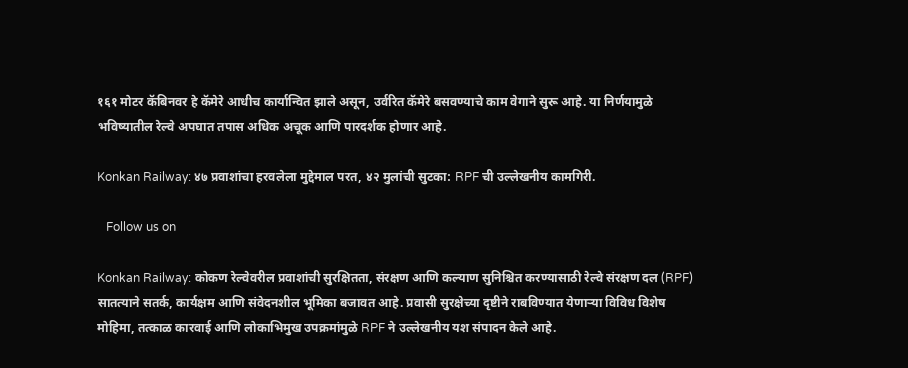१६१ मोटर कॅबिनवर हे कॅमेरे आधीच कार्यान्वित झाले असून, उर्वरित कॅमेरे बसवण्याचे काम वेगाने सुरू आहे. या निर्णयामुळे भविष्यातील रेल्वे अपघात तपास अधिक अचूक आणि पारदर्शक होणार आहे.

Konkan Railway: ४७ प्रवाशांचा हरवलेला मुद्देमाल परत, ४२ मुलांची सुटका: RPF ची उल्लेखनीय कामगिरी.

   Follow us on

Konkan Railway: कोकण रेल्वेवरील प्रवाशांची सुरक्षितता, संरक्षण आणि कल्याण सुनिश्चित करण्यासाठी रेल्वे संरक्षण दल (RPF) सातत्याने सतर्क, कार्यक्षम आणि संवेदनशील भूमिका बजावत आहे. प्रवासी सुरक्षेच्या दृष्टीने राबविण्यात येणाऱ्या विविध विशेष मोहिमा, तत्काळ कारवाई आणि लोकाभिमुख उपक्रमांमुळे RPF ने उल्लेखनीय यश संपादन केले आहे.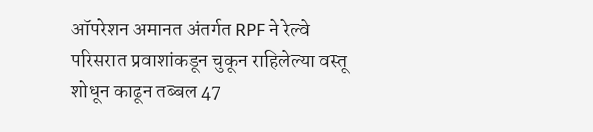ऑपरेशन अमानत अंतर्गत RPF ने रेल्वे परिसरात प्रवाशांकडून चुकून राहिलेल्या वस्तू शोधून काढून तब्बल 47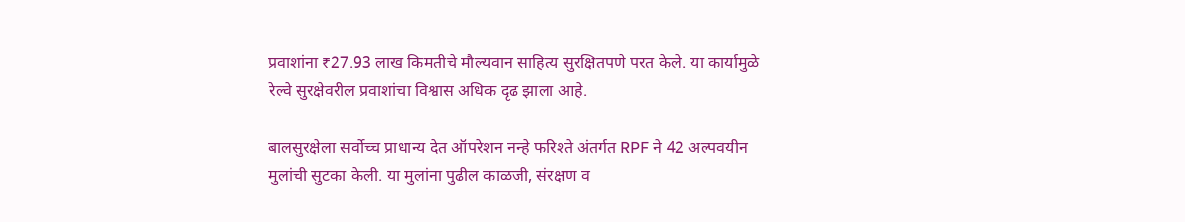प्रवाशांना ₹27.93 लाख किमतीचे मौल्यवान साहित्य सुरक्षितपणे परत केले. या कार्यामुळे रेल्वे सुरक्षेवरील प्रवाशांचा विश्वास अधिक दृढ झाला आहे.

बालसुरक्षेला सर्वोच्च प्राधान्य देत ऑपरेशन नन्हे फरिश्ते अंतर्गत RPF ने 42 अल्पवयीन मुलांची सुटका केली. या मुलांना पुढील काळजी, संरक्षण व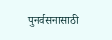पुनर्वसनासाठी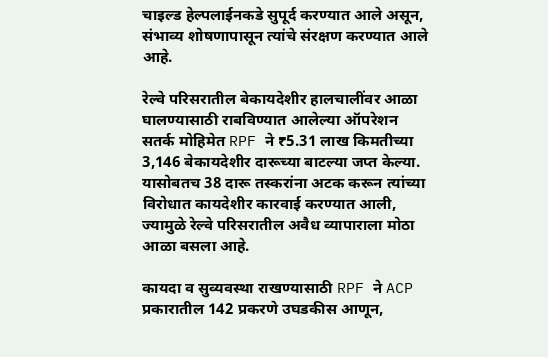चाइल्ड हेल्पलाईनकडे सुपूर्द करण्यात आले असून, संभाव्य शोषणापासून त्यांचे संरक्षण करण्यात आले आहे.

रेल्वे परिसरातील बेकायदेशीर हालचालींवर आळा घालण्यासाठी राबविण्यात आलेल्या ऑपरेशन सतर्क मोहिमेत RPF ने ₹5.31 लाख किमतीच्या 3,146 बेकायदेशीर दारूच्या बाटल्या जप्त केल्या. यासोबतच 38 दारू तस्करांना अटक करून त्यांच्या विरोधात कायदेशीर कारवाई करण्यात आली, ज्यामुळे रेल्वे परिसरातील अवैध व्यापाराला मोठा आळा बसला आहे.

कायदा व सुव्यवस्था राखण्यासाठी RPF ने ACP प्रकारातील 142 प्रकरणे उघडकीस आणून,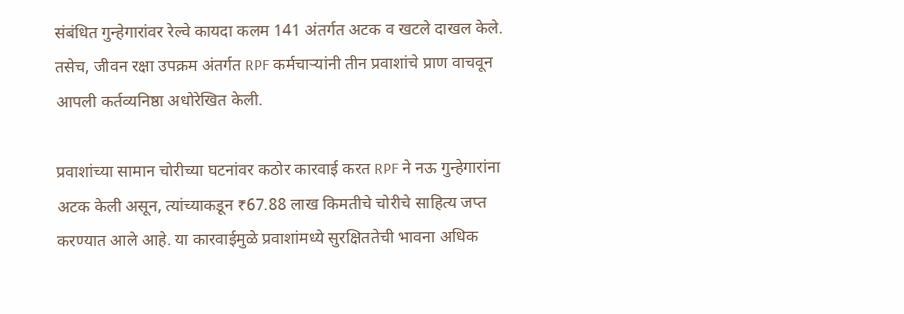संबंधित गुन्हेगारांवर रेल्वे कायदा कलम 141 अंतर्गत अटक व खटले दाखल केले. तसेच, जीवन रक्षा उपक्रम अंतर्गत RPF कर्मचाऱ्यांनी तीन प्रवाशांचे प्राण वाचवून आपली कर्तव्यनिष्ठा अधोरेखित केली.

प्रवाशांच्या सामान चोरीच्या घटनांवर कठोर कारवाई करत RPF ने नऊ गुन्हेगारांना अटक केली असून, त्यांच्याकडून ₹67.88 लाख किमतीचे चोरीचे साहित्य जप्त करण्यात आले आहे. या कारवाईमुळे प्रवाशांमध्ये सुरक्षिततेची भावना अधिक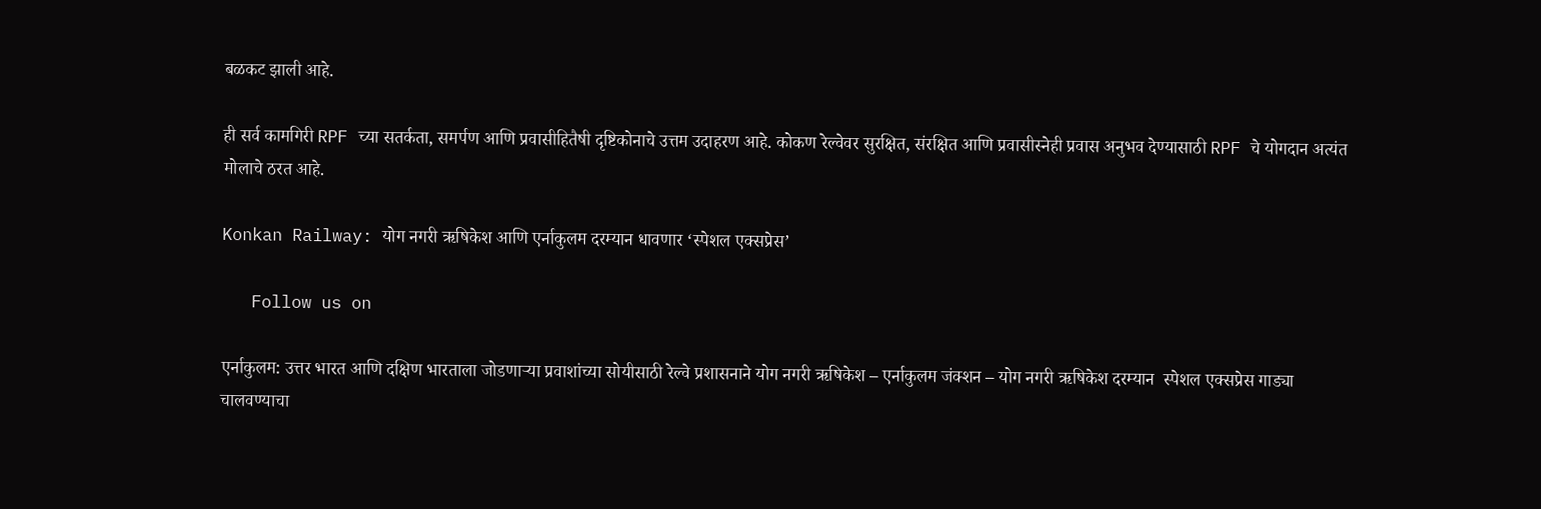बळकट झाली आहे.

ही सर्व कामगिरी RPF च्या सतर्कता, समर्पण आणि प्रवासीहितैषी दृष्टिकोनाचे उत्तम उदाहरण आहे. कोकण रेल्वेवर सुरक्षित, संरक्षित आणि प्रवासीस्नेही प्रवास अनुभव देण्यासाठी RPF चे योगदान अत्यंत मोलाचे ठरत आहे.

Konkan Railway: योग नगरी ऋषिकेश आणि एर्नाकुलम दरम्यान धावणार ‘स्पेशल एक्सप्रेस’

   Follow us on

एर्नाकुलम: उत्तर भारत आणि दक्षिण भारताला जोडणाऱ्या प्रवाशांच्या सोयीसाठी रेल्वे प्रशासनाने योग नगरी ऋषिकेश – एर्नाकुलम जंक्शन – योग नगरी ऋषिकेश दरम्यान  स्पेशल एक्सप्रेस गाड्या चालवण्याचा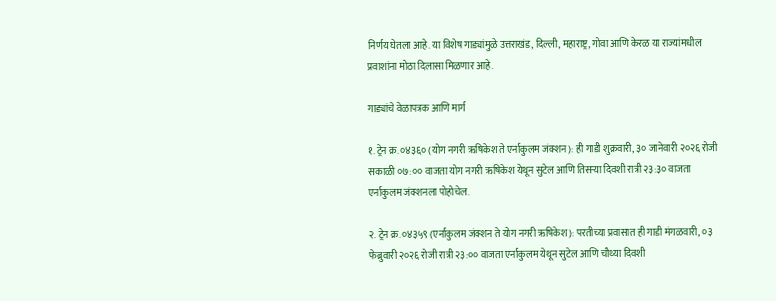निर्णय घेतला आहे. या विशेष गाड्यांमुळे उत्तराखंड, दिल्ली, महाराष्ट्र, गोवा आणि केरळ या राज्यांमधील प्रवाशांना मोठा दिलासा मिळणार आहे.

गाड्यांचे वेळापत्रक आणि मार्ग

१. ट्रेन क्र. ०४३६० (योग नगरी ऋषिकेश ते एर्नाकुलम जंक्शन): ही गाडी शुक्रवारी, ३० जानेवारी २०२६ रोजी सकाळी ०७:०० वाजता योग नगरी ऋषिकेश येथून सुटेल आणि तिसऱ्या दिवशी रात्री २३:३० वाजता एर्नाकुलम जंक्शनला पोहोचेल.

२. ट्रेन क्र. ०४३५९ (एर्नाकुलम जंक्शन ते योग नगरी ऋषिकेश): परतीच्या प्रवासात ही गाडी मंगळवारी, ०३ फेब्रुवारी २०२६ रोजी रात्री २३:०० वाजता एर्नाकुलम येथून सुटेल आणि चौथ्या दिवशी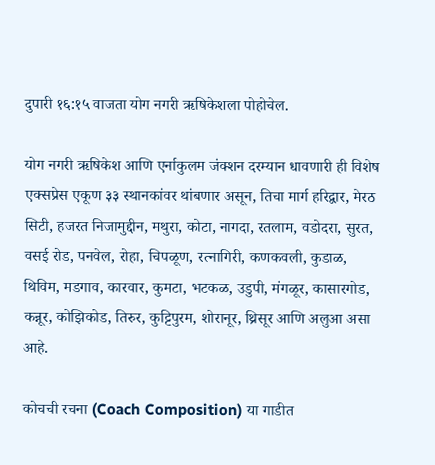दुपारी १६:१५ वाजता योग नगरी ऋषिकेशला पोहोचेल.

योग नगरी ऋषिकेश आणि एर्नाकुलम जंक्शन दरम्यान धावणारी ही विशेष एक्सप्रेस एकूण ३३ स्थानकांवर थांबणार असून, तिचा मार्ग हरिद्वार, मेरठ सिटी, हजरत निजामुद्दीन, मथुरा, कोटा, नागदा, रतलाम, वडोदरा, सुरत, वसई रोड, पनवेल, रोहा, चिपळूण, रत्नागिरी, कणकवली, कुडाळ, थिविम, मडगाव, कारवार, कुमटा, भटकळ, उडुपी, मंगळूर, कासारगोड, कन्नूर, कोझिकोड, तिरुर, कुट्टिपुरम, शोरानूर, थ्रिसूर आणि अलुआ असा आहे.

कोचची रचना (Coach Composition) या गाडीत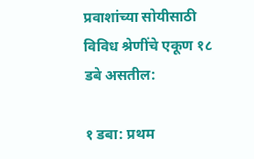प्रवाशांच्या सोयीसाठी विविध श्रेणींचे एकूण १८ डबे असतील:

१ डबा: प्रथम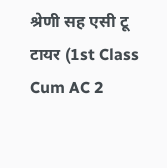श्रेणी सह एसी टू टायर (1st Class Cum AC 2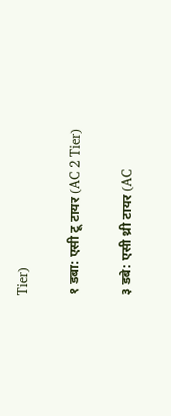Tier)

१ डबा: एसी टू टायर (AC 2 Tier)

३ डबे: एसी थ्री टायर (AC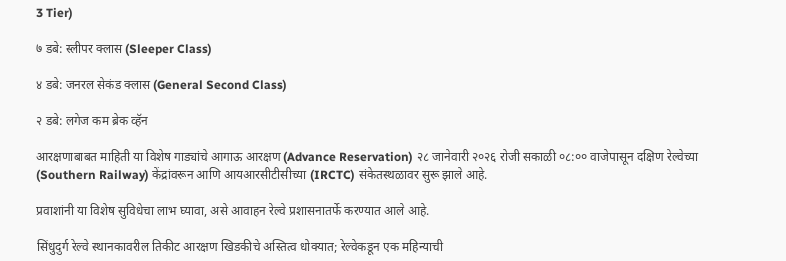3 Tier)

७ डबे: स्लीपर क्लास (Sleeper Class)

४ डबे: जनरल सेकंड क्लास (General Second Class)

२ डबे: लगेज कम ब्रेक व्हॅन

आरक्षणाबाबत माहिती या विशेष गाड्यांचे आगाऊ आरक्षण (Advance Reservation) २८ जानेवारी २०२६ रोजी सकाळी ०८:०० वाजेपासून दक्षिण रेल्वेच्या (Southern Railway) केंद्रांवरून आणि आयआरसीटीसीच्या (IRCTC) संकेतस्थळावर सुरू झाले आहे.

प्रवाशांनी या विशेष सुविधेचा लाभ घ्यावा, असे आवाहन रेल्वे प्रशासनातर्फे करण्यात आले आहे.

सिंधुदुर्ग रेल्वे स्थानकावरील तिकीट आरक्षण खिडकीचे अस्तित्व धोक्यात; रेल्वेकडून एक महिन्याची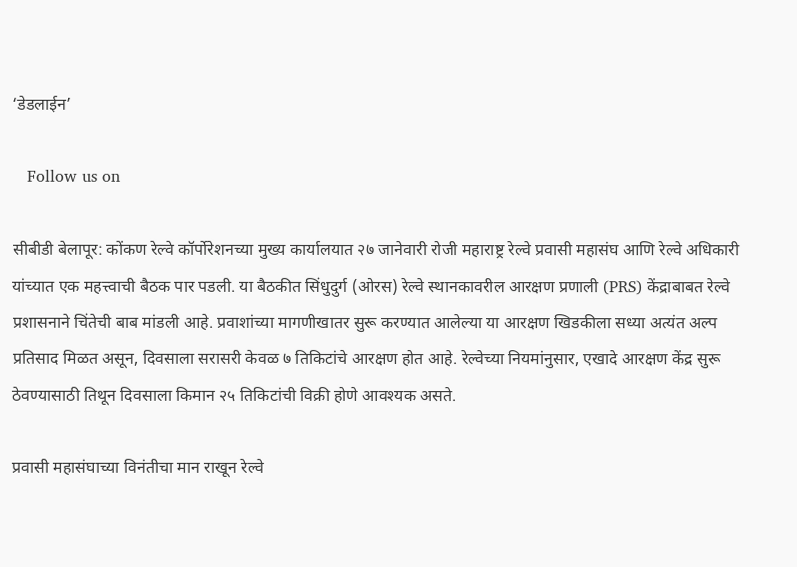‘डेडलाईन’

   Follow us on

सीबीडी बेलापूर: कोंकण रेल्वे कॉर्पोरेशनच्या मुख्य कार्यालयात २७ जानेवारी रोजी महाराष्ट्र रेल्वे प्रवासी महासंघ आणि रेल्वे अधिकारी यांच्यात एक महत्त्वाची बैठक पार पडली. या बैठकीत सिंधुदुर्ग (ओरस) रेल्वे स्थानकावरील आरक्षण प्रणाली (PRS) केंद्राबाबत रेल्वे प्रशासनाने चिंतेची बाब मांडली आहे. प्रवाशांच्या मागणीखातर सुरू करण्यात आलेल्या या आरक्षण खिडकीला सध्या अत्यंत अल्प प्रतिसाद मिळत असून, दिवसाला सरासरी केवळ ७ तिकिटांचे आरक्षण होत आहे. रेल्वेच्या नियमांनुसार, एखादे आरक्षण केंद्र सुरू ठेवण्यासाठी तिथून दिवसाला किमान २५ तिकिटांची विक्री होणे आवश्यक असते.

प्रवासी महासंघाच्या विनंतीचा मान राखून रेल्वे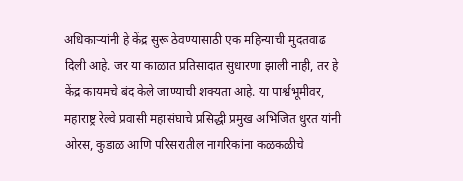अधिकाऱ्यांनी हे केंद्र सुरू ठेवण्यासाठी एक महिन्याची मुदतवाढ दिली आहे. जर या काळात प्रतिसादात सुधारणा झाली नाही, तर हे केंद्र कायमचे बंद केले जाण्याची शक्यता आहे. या पार्श्वभूमीवर, महाराष्ट्र रेल्वे प्रवासी महासंघाचे प्रसिद्धी प्रमुख अभिजित धुरत यांनी ओरस, कुडाळ आणि परिसरातील नागरिकांना कळकळीचे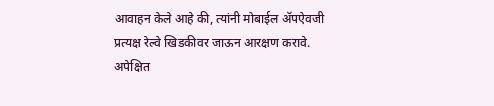आवाहन केले आहे की, त्यांनी मोबाईल ॲपऐवजी प्रत्यक्ष रेल्वे खिडकीवर जाऊन आरक्षण करावे. अपेक्षित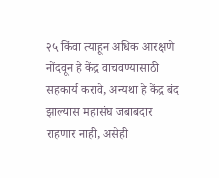२५ किंवा त्याहून अधिक आरक्षणे नोंदवून हे केंद्र वाचवण्यासाठी सहकार्य करावे, अन्यथा हे केंद्र बंद झाल्यास महासंघ जबाबदार राहणार नाही, असेही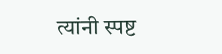त्यांनी स्पष्ट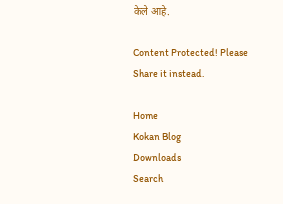केले आहे.

Content Protected! Please Share it instead.

Home
Kokan Blog
Downloads
Search